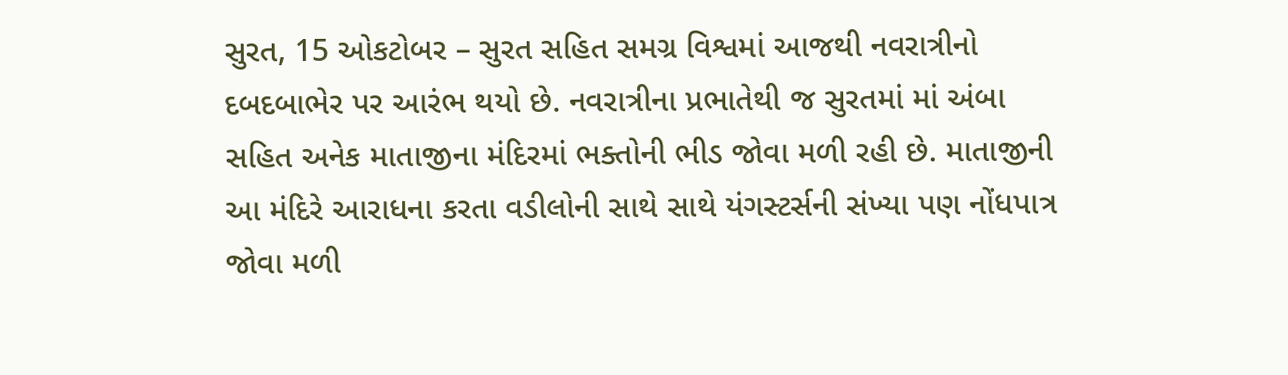સુરત, 15 ઓકટોબર – સુરત સહિત સમગ્ર વિશ્વમાં આજથી નવરાત્રીનો દબદબાભેર પર આરંભ થયો છે. નવરાત્રીના પ્રભાતેથી જ સુરતમાં માં અંબા સહિત અનેક માતાજીના મંદિરમાં ભક્તોની ભીડ જોવા મળી રહી છે. માતાજીની આ મંદિરે આરાધના કરતા વડીલોની સાથે સાથે યંગસ્ટર્સની સંખ્યા પણ નોંધપાત્ર જોવા મળી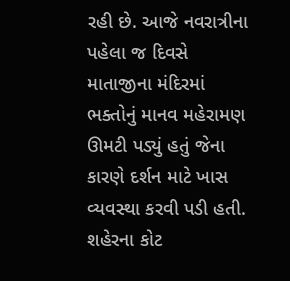રહી છે. આજે નવરાત્રીના પહેલા જ દિવસે માતાજીના મંદિરમાં ભક્તોનું માનવ મહેરામણ ઊમટી પડ્યું હતું જેના કારણે દર્શન માટે ખાસ વ્યવસ્થા કરવી પડી હતી.
શહેરના કોટ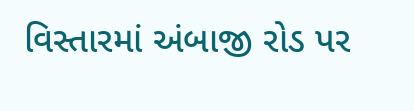વિસ્તારમાં અંબાજી રોડ પર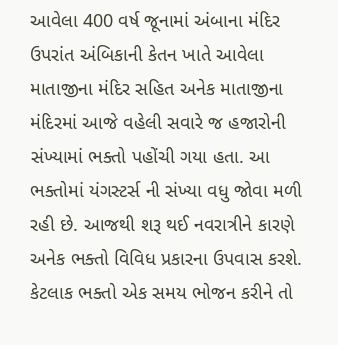આવેલા 400 વર્ષ જૂનામાં અંબાના મંદિર ઉપરાંત અંબિકાની કેતન ખાતે આવેલા માતાજીના મંદિર સહિત અનેક માતાજીના મંદિરમાં આજે વહેલી સવારે જ હજારોની સંખ્યામાં ભક્તો પહોંચી ગયા હતા. આ ભક્તોમાં યંગસ્ટર્સ ની સંખ્યા વધુ જોવા મળી રહી છે. આજથી શરૂ થઈ નવરાત્રીને કારણે અનેક ભક્તો વિવિધ પ્રકારના ઉપવાસ કરશે. કેટલાક ભક્તો એક સમય ભોજન કરીને તો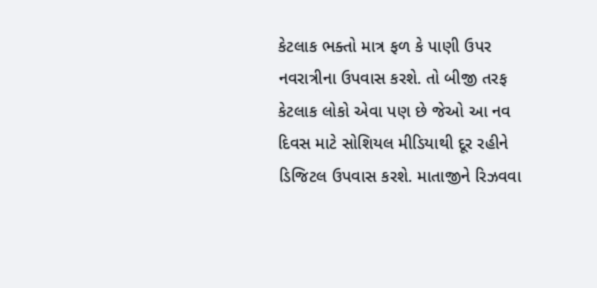કેટલાક ભક્તો માત્ર ફળ કે પાણી ઉપર નવરાત્રીના ઉપવાસ કરશે. તો બીજી તરફ કેટલાક લોકો એવા પણ છે જેઓ આ નવ દિવસ માટે સોશિયલ મીડિયાથી દૂર રહીને ડિજિટલ ઉપવાસ કરશે. માતાજીને રિઝવવા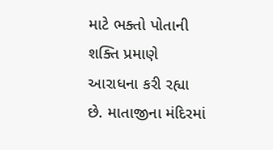માટે ભક્તો પોતાની શક્તિ પ્રમાણે આરાધના કરી રહ્યા છે. માતાજીના મંદિરમાં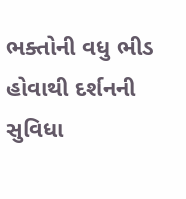ભક્તોની વધુ ભીડ હોવાથી દર્શનની સુવિધા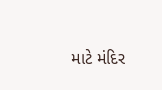માટે મંદિર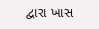દ્વારા ખાસ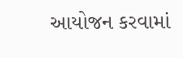આયોજન કરવામાં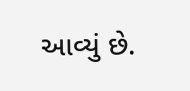આવ્યું છે.